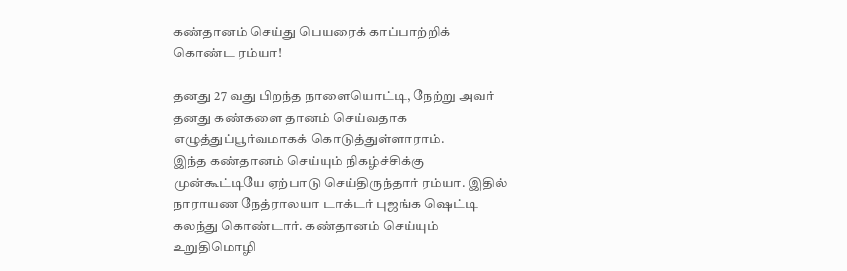கண்தானம் செய்து பெயரைக் காப்பாற்றிக் கொண்ட ரம்யா!

தனது 27 வது பிறந்த நாளையொட்டி, நேற்று அவர் தனது கண்களை தானம் செய்வதாக எழுத்துப்பூர்வமாகக் கொடுத்துள்ளாராம்.
இந்த கண்தானம் செய்யும் நிகழ்ச்சிக்கு முன்கூட்டியே ஏற்பாடு செய்திருந்தார் ரம்யா. இதில் நாராயண நேத்ராலயா டாக்டர் புஜங்க ஷெட்டி கலந்து கொண்டார். கண்தானம் செய்யும் உறுதிமொழி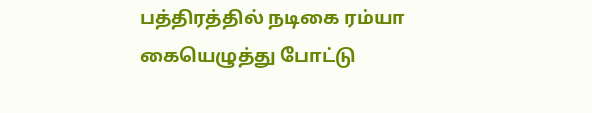பத்திரத்தில் நடிகை ரம்யா கையெழுத்து போட்டு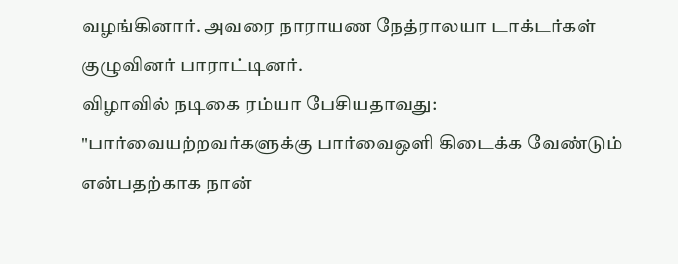வழங்கினார். அவரை நாராயண நேத்ராலயா டாக்டர்கள் குழுவினர் பாராட்டினர்.
விழாவில் நடிகை ரம்யா பேசியதாவது:
"பார்வையற்றவர்களுக்கு பார்வைஒளி கிடைக்க வேண்டும் என்பதற்காக நான்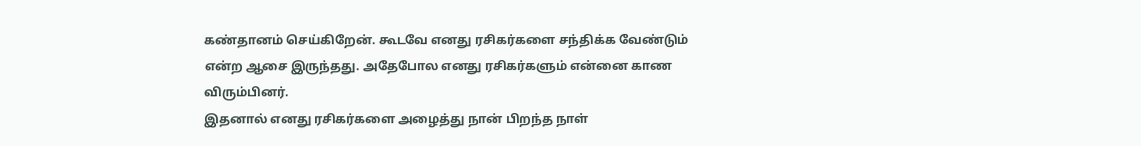கண்தானம் செய்கிறேன். கூடவே எனது ரசிகர்களை சந்திக்க வேண்டும் என்ற ஆசை இருந்தது. அதேபோல எனது ரசிகர்களும் என்னை காண விரும்பினர்.
இதனால் எனது ரசிகர்களை அழைத்து நான் பிறந்த நாள்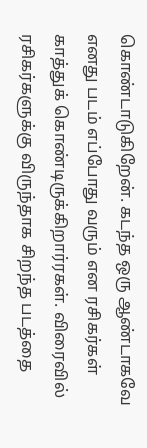கொண்டாடுகிறேன். கடந்த ஒரு ஆண்டாகவே எனது படம் எப்போது வரும் என ரசிகர்கள் காத்துக் கொண்டிருக்கிறார்ரகள். விரைவில் ரசிகர்களுக்கு விருந்தாக சிறந்த படத்தை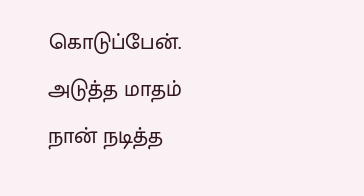கொடுப்பேன். அடுத்த மாதம் நான் நடித்த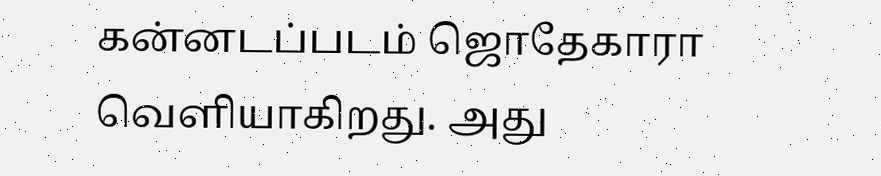கன்னடப்படம் ஜொதேகாரா வெளியாகிறது. அது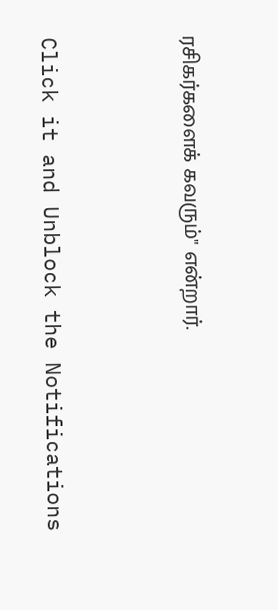ரசிகர்களைக் கவரும்" என்றார்.


Click it and Unblock the Notifications